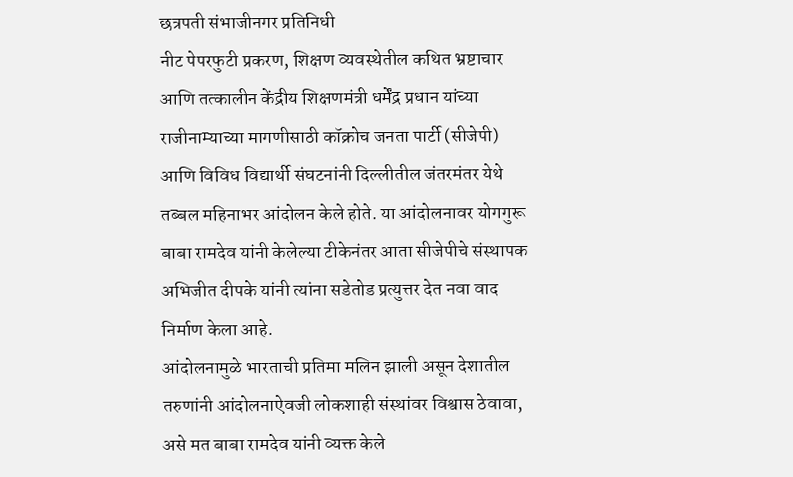छत्रपती संभाजीनगर प्रतिनिधी
नीट पेपरफुटी प्रकरण, शिक्षण व्यवस्थेतील कथित भ्रष्टाचार आणि तत्कालीन केंद्रीय शिक्षणमंत्री धर्मेंद्र प्रधान यांच्या राजीनाम्याच्या मागणीसाठी कॉक्रोच जनता पार्टी (सीजेपी) आणि विविध विद्यार्थी संघटनांनी दिल्लीतील जंतरमंतर येथे तब्बल महिनाभर आंदोलन केले होते. या आंदोलनावर योगगुरू बाबा रामदेव यांनी केलेल्या टीकेनंतर आता सीजेपीचे संस्थापक अभिजीत दीपके यांनी त्यांना सडेतोड प्रत्युत्तर देत नवा वाद निर्माण केला आहे.
आंदोलनामुळे भारताची प्रतिमा मलिन झाली असून देशातील तरुणांनी आंदोलनाऐवजी लोकशाही संस्थांवर विश्वास ठेवावा, असे मत बाबा रामदेव यांनी व्यक्त केले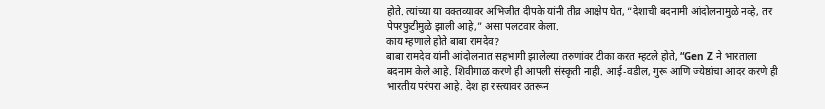होते. त्यांच्या या वक्तव्यावर अभिजीत दीपके यांनी तीव्र आक्षेप घेत, “देशाची बदनामी आंदोलनामुळे नव्हे, तर पेपरफुटीमुळे झाली आहे,” असा पलटवार केला.
काय म्हणाले होते बाबा रामदेव?
बाबा रामदेव यांनी आंदोलनात सहभागी झालेल्या तरुणांवर टीका करत म्हटले होते, “Gen Z ने भारताला बदनाम केले आहे. शिवीगाळ करणे ही आपली संस्कृती नाही. आई-वडील, गुरू आणि ज्येष्ठांचा आदर करणे ही भारतीय परंपरा आहे. देश हा रस्त्यावर उतरून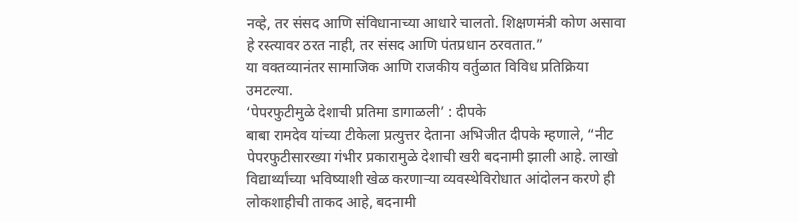नव्हे, तर संसद आणि संविधानाच्या आधारे चालतो. शिक्षणमंत्री कोण असावा हे रस्त्यावर ठरत नाही, तर संसद आणि पंतप्रधान ठरवतात.”
या वक्तव्यानंतर सामाजिक आणि राजकीय वर्तुळात विविध प्रतिक्रिया उमटल्या.
‘पेपरफुटीमुळे देशाची प्रतिमा डागाळली’ : दीपके
बाबा रामदेव यांच्या टीकेला प्रत्युत्तर देताना अभिजीत दीपके म्हणाले, “नीट पेपरफुटीसारख्या गंभीर प्रकारामुळे देशाची खरी बदनामी झाली आहे. लाखो विद्यार्थ्यांच्या भविष्याशी खेळ करणाऱ्या व्यवस्थेविरोधात आंदोलन करणे ही लोकशाहीची ताकद आहे, बदनामी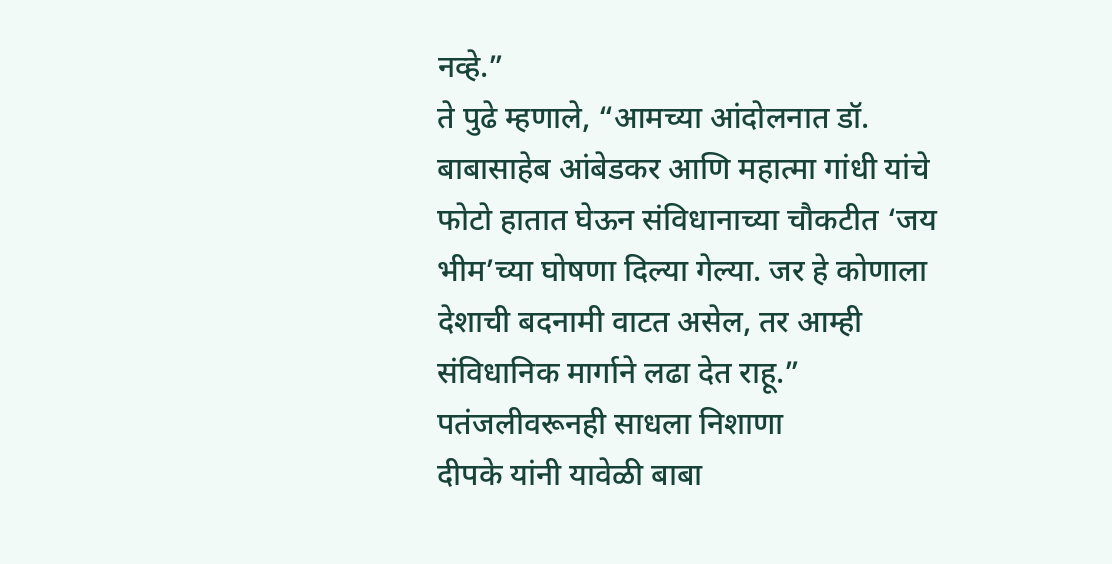नव्हे.”
ते पुढे म्हणाले, “आमच्या आंदोलनात डॉ. बाबासाहेब आंबेडकर आणि महात्मा गांधी यांचे फोटो हातात घेऊन संविधानाच्या चौकटीत ‘जय भीम’च्या घोषणा दिल्या गेल्या. जर हे कोणाला देशाची बदनामी वाटत असेल, तर आम्ही संविधानिक मार्गाने लढा देत राहू.”
पतंजलीवरूनही साधला निशाणा
दीपके यांनी यावेळी बाबा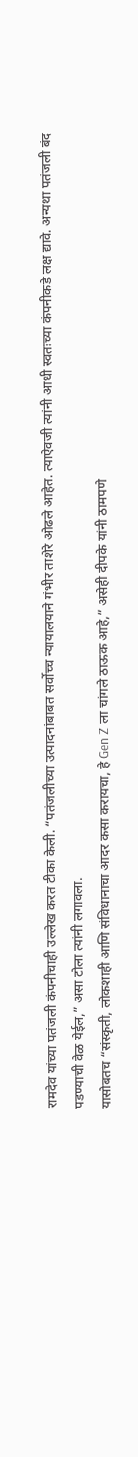रामदेव यांच्या पतंजली कंपनीचाही उल्लेख करत टीका केली. “पतंजलीच्या उत्पादनांबाबत सर्वोच्च न्यायालयाने गंभीर ताशेरे ओढले आहेत. त्याऐवजी त्यांनी आधी स्वतःच्या कंपनीकडे लक्ष द्यावे. अन्यथा पतंजली बंद पडण्याची वेळ येईल,” असा टोला त्यांनी लगावला.
यासोबतच “संस्कृती, लोकशाही आणि संविधानाचा आदर कसा करायचा, हे Gen Z ला चांगले ठाऊक आहे,” असेही दीपके यांनी ठामपणे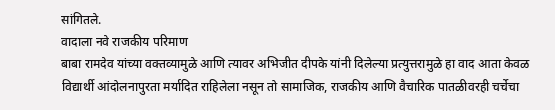सांगितले.
वादाला नवे राजकीय परिमाण
बाबा रामदेव यांच्या वक्तव्यामुळे आणि त्यावर अभिजीत दीपके यांनी दिलेल्या प्रत्युत्तरामुळे हा वाद आता केवळ विद्यार्थी आंदोलनापुरता मर्यादित राहिलेला नसून तो सामाजिक, राजकीय आणि वैचारिक पातळीवरही चर्चेचा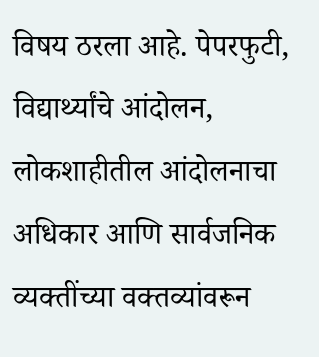विषय ठरला आहे. पेपरफुटी, विद्यार्थ्यांचे आंदोलन, लोकशाहीतील आंदोलनाचा अधिकार आणि सार्वजनिक व्यक्तींच्या वक्तव्यांवरून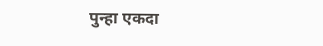पुन्हा एकदा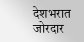देशभरात जोरदार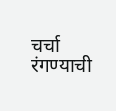चर्चा रंगण्याची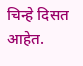चिन्हे दिसत आहेत.